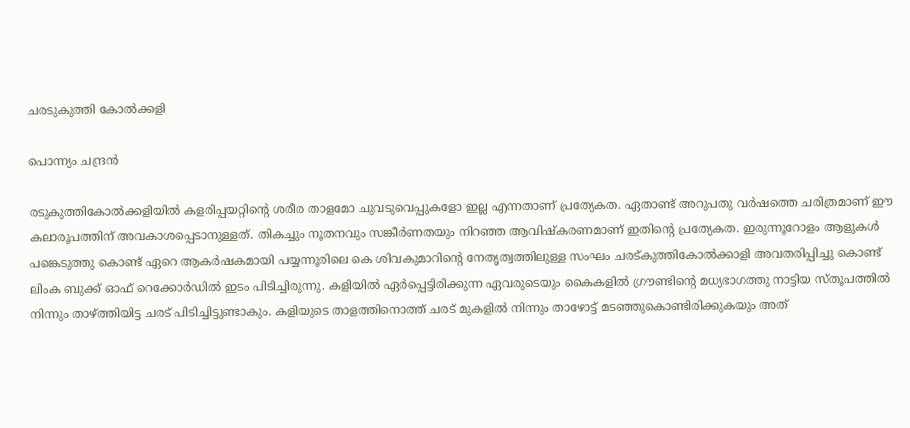ചരടുകുത്തി കോൽക്കളി

പൊന്ന്യം ചന്ദ്രൻ

രടുകുത്തികോൽക്കളിയിൽ കളരിപ്പയറ്റിന്റെ ശരീര താളമോ ചുവടുവെപ്പുകളോ ഇല്ല എന്നതാണ് പ്രത്യേകത. ഏതാണ്ട് അറുപതു വർഷത്തെ ചരിത്രമാണ് ഈ കലാരൂപത്തിന് അവകാശപ്പെടാനുള്ളത്. തികച്ചും നൂതനവും സങ്കീർണതയും നിറഞ്ഞ ആവിഷ്കരണമാണ് ഇതിന്റെ പ്രത്യേകത. ഇരുന്നൂറോളം ആളുകൾ പങ്കെടുത്തു കൊണ്ട് ഏറെ ആകർഷകമായി പയ്യന്നൂരിലെ കെ ശിവകുമാറിന്റെ നേതൃത്വത്തിലുള്ള സംഘം ചരട്കുത്തികോൽക്കാളി അവതരിപ്പിച്ചു കൊണ്ട് ലിംക ബുക്ക്‌ ഓഫ് റെക്കോർഡിൽ ഇടം പിടിച്ചിരുന്നു. കളിയിൽ ഏർപ്പെട്ടിരിക്കുന്ന ഏവരുടെയും കൈകളിൽ ഗ്രൗണ്ടിന്റെ മധ്യഭാഗത്തു നാട്ടിയ സ്തൂപത്തിൽ നിന്നും താഴ്ത്തിയിട്ട ചരട് പിടിച്ചിട്ടുണ്ടാകും. കളിയുടെ താളത്തിനൊത്ത് ചരട് മുകളിൽ നിന്നും താഴോട്ട് മടഞ്ഞുകൊണ്ടിരിക്കുകയും അത്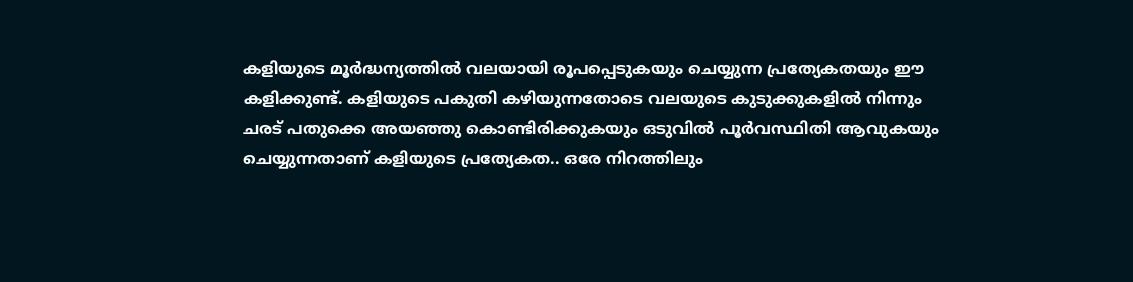കളിയുടെ മൂർദ്ധന്യത്തിൽ വലയായി രൂപപ്പെടുകയും ചെയ്യുന്ന പ്രത്യേകതയും ഈ കളിക്കുണ്ട്. കളിയുടെ പകുതി കഴിയുന്നതോടെ വലയുടെ കുടുക്കുകളിൽ നിന്നും ചരട് പതുക്കെ അയഞ്ഞു കൊണ്ടിരിക്കുകയും ഒടുവിൽ പൂർവസ്ഥിതി ആവുകയും ചെയ്യുന്നതാണ് കളിയുടെ പ്രത്യേകത.. ഒരേ നിറത്തിലും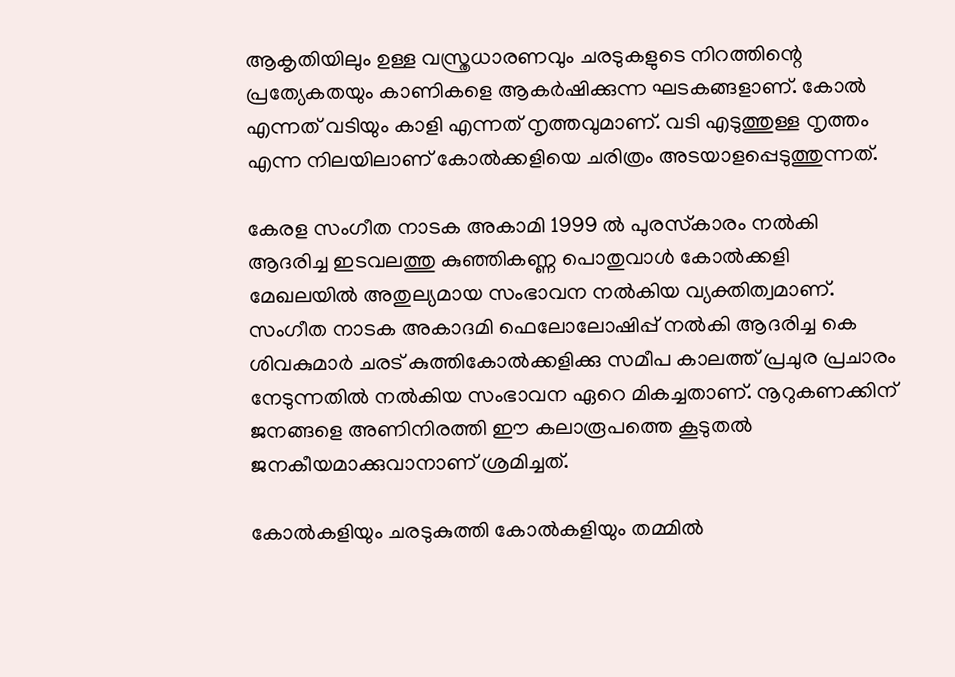ആകൃതിയിലും ഉള്ള വസ്ത്രധാരണവും ചരടുകളുടെ നിറത്തിന്റെ പ്രത്യേകതയും കാണികളെ ആകർഷിക്കുന്ന ഘടകങ്ങളാണ്. കോൽ എന്നത് വടിയും കാളി എന്നത് നൃത്തവുമാണ്. വടി എടുത്തുള്ള നൃത്തം എന്ന നിലയിലാണ് കോൽക്കളിയെ ചരിത്രം അടയാളപ്പെടുത്തുന്നത്.

കേരള സംഗീത നാടക അകാമി 1999 ൽ പുരസ്‌കാരം നൽകി ആദരിച്ച ഇടവലത്തു കുഞ്ഞികണ്ണ പൊതുവാൾ കോൽക്കളി മേഖലയിൽ അതുല്യമായ സംഭാവന നൽകിയ വ്യക്തിത്വമാണ്. സംഗീത നാടക അകാദമി ഫെലോലോഷിപ്പ് നൽകി ആദരിച്ച കെ ശിവകുമാർ ചരട് കുത്തികോൽക്കളിക്കു സമീപ കാലത്ത് പ്രചുര പ്രചാരം നേടുന്നതിൽ നൽകിയ സംഭാവന ഏറെ മികച്ചതാണ്. നൂറുകണക്കിന് ജനങ്ങളെ അണിനിരത്തി ഈ കലാരൂപത്തെ കൂടുതൽ ജനകീയമാക്കുവാനാണ് ശ്രമിച്ചത്.

കോൽകളിയും ചരടുകുത്തി കോൽകളിയും തമ്മിൽ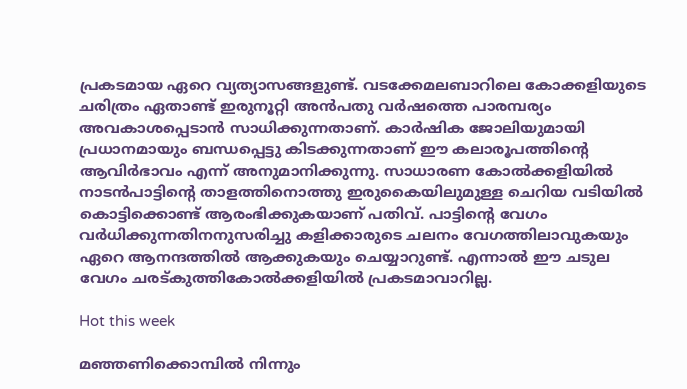പ്രകടമായ ഏറെ വ്യത്യാസങ്ങളുണ്ട്. വടക്കേമലബാറിലെ കോക്കളിയുടെ ചരിത്രം ഏതാണ്ട് ഇരുനൂറ്റി അൻപതു വർഷത്തെ പാരമ്പര്യം അവകാശപ്പെടാൻ സാധിക്കുന്നതാണ്. കാർഷിക ജോലിയുമായി പ്രധാനമായും ബന്ധപ്പെട്ടു കിടക്കുന്നതാണ് ഈ കലാരൂപത്തിന്റെ ആവിർഭാവം എന്ന് അനുമാനിക്കുന്നു. സാധാരണ കോൽക്കളിയിൽ നാടൻപാട്ടിന്റെ താളത്തിനൊത്തു ഇരുകൈയിലുമുള്ള ചെറിയ വടിയിൽ കൊട്ടിക്കൊണ്ട് ആരംഭിക്കുകയാണ് പതിവ്. പാട്ടിന്റെ വേഗം വർധിക്കുന്നതിനനുസരിച്ചു കളിക്കാരുടെ ചലനം വേഗത്തിലാവുകയും ഏറെ ആനന്ദത്തിൽ ആക്കുകയും ചെയ്യാറുണ്ട്. എന്നാൽ ഈ ചടുല വേഗം ചരട്കുത്തികോൽക്കളിയിൽ പ്രകടമാവാറില്ല.

Hot this week

മഞ്ഞണിക്കൊമ്പിൽ നിന്നും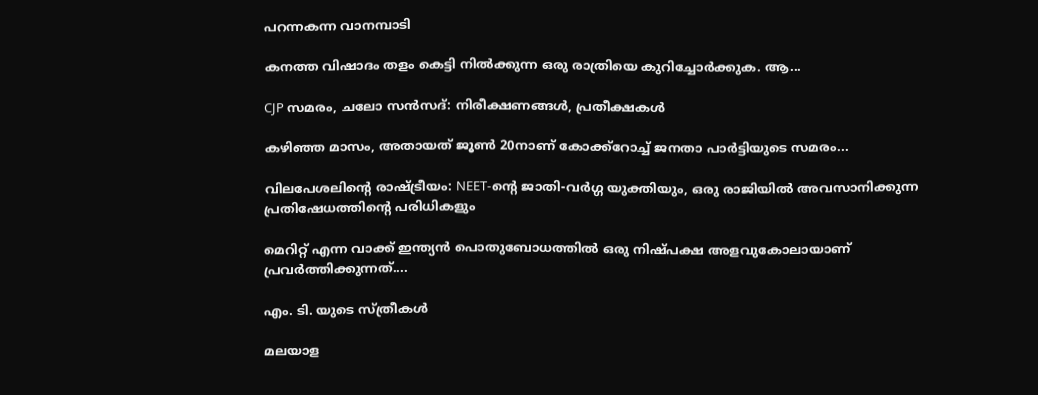പറന്നകന്ന വാനമ്പാടി

കനത്ത വിഷാദം തളം കെട്ടി നിൽക്കുന്ന ഒരു രാത്രിയെ കുറിച്ചോർക്കുക. ആ...

CJP സമരം, ചലോ സൻസദ്: നിരീക്ഷണങ്ങൾ, പ്രതീക്ഷകൾ

കഴിഞ്ഞ മാസം, അതായത് ജൂൺ 20നാണ് കോക്ക്റോച്ച് ജനതാ പാർട്ടിയുടെ സമരം...

വിലപേശലിന്റെ രാഷ്ട്രീയം: NEET-ന്റെ ജാതി-വർഗ്ഗ യുക്തിയും, ഒരു രാജിയിൽ അവസാനിക്കുന്ന പ്രതിഷേധത്തിന്റെ പരിധികളും

മെറിറ്റ് എന്ന വാക്ക് ഇന്ത്യൻ പൊതുബോധത്തിൽ ഒരു നിഷ്പക്ഷ അളവുകോലായാണ് പ്രവർത്തിക്കുന്നത്....

എം. ടി. യുടെ സ്ത്രീകൾ

മലയാള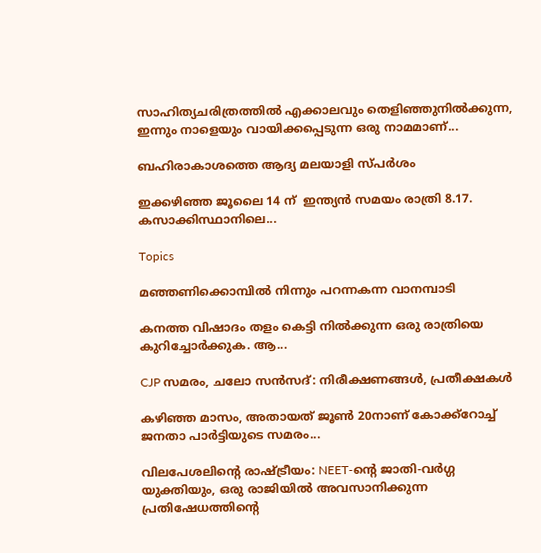സാഹിത്യചരിത്രത്തിൽ എക്കാലവും തെളിഞ്ഞുനിൽക്കുന്ന, ഇന്നും നാളെയും വായിക്കപ്പെടുന്ന ഒരു നാമമാണ്...

ബഹിരാകാശത്തെ ആദ്യ മലയാളി സ്പർശം

ഇക്കഴിഞ്ഞ ജൂലൈ 14 ന്  ഇന്ത്യൻ സമയം രാത്രി 8.17. കസാക്കിസ്ഥാനിലെ...

Topics

മഞ്ഞണിക്കൊമ്പിൽ നിന്നും പറന്നകന്ന വാനമ്പാടി

കനത്ത വിഷാദം തളം കെട്ടി നിൽക്കുന്ന ഒരു രാത്രിയെ കുറിച്ചോർക്കുക. ആ...

CJP സമരം, ചലോ സൻസദ്: നിരീക്ഷണങ്ങൾ, പ്രതീക്ഷകൾ

കഴിഞ്ഞ മാസം, അതായത് ജൂൺ 20നാണ് കോക്ക്റോച്ച് ജനതാ പാർട്ടിയുടെ സമരം...

വിലപേശലിന്റെ രാഷ്ട്രീയം: NEET-ന്റെ ജാതി-വർഗ്ഗ യുക്തിയും, ഒരു രാജിയിൽ അവസാനിക്കുന്ന പ്രതിഷേധത്തിന്റെ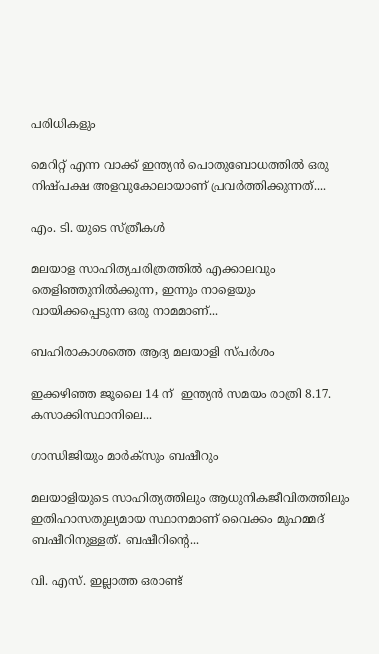പരിധികളും

മെറിറ്റ് എന്ന വാക്ക് ഇന്ത്യൻ പൊതുബോധത്തിൽ ഒരു നിഷ്പക്ഷ അളവുകോലായാണ് പ്രവർത്തിക്കുന്നത്....

എം. ടി. യുടെ സ്ത്രീകൾ

മലയാള സാഹിത്യചരിത്രത്തിൽ എക്കാലവും തെളിഞ്ഞുനിൽക്കുന്ന, ഇന്നും നാളെയും വായിക്കപ്പെടുന്ന ഒരു നാമമാണ്...

ബഹിരാകാശത്തെ ആദ്യ മലയാളി സ്പർശം

ഇക്കഴിഞ്ഞ ജൂലൈ 14 ന്  ഇന്ത്യൻ സമയം രാത്രി 8.17. കസാക്കിസ്ഥാനിലെ...

ഗാന്ധിജിയും മാർക്‌സും ബഷീറും

മലയാളിയുടെ സാഹിത്യത്തിലും ആധുനികജീവിതത്തിലും ഇതിഹാസതുല്യമായ സ്ഥാനമാണ് വൈക്കം മുഹമ്മദ് ബഷീറിനുള്ളത്. ബഷീറിന്റെ...

വി. എസ്. ഇല്ലാത്ത ഒരാണ്ട്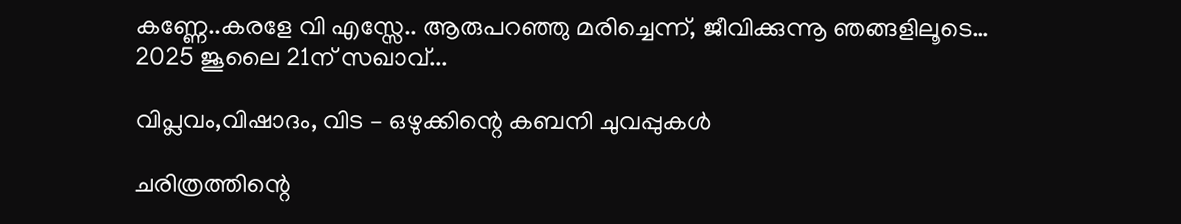കണ്ണേ..കരളേ വി എസ്സേ.. ആരുപറഞ്ഞു മരിച്ചെന്ന്, ജീവിക്കുന്നൂ ഞങ്ങളിലൂടെ… 2025 ജൂലൈ 21ന് സഖാവ്...

വിപ്ലവം,വിഷാദം, വിട – ഒഴുക്കിന്റെ കബനി ചുവപ്പുകൾ

ചരിത്രത്തിന്റെ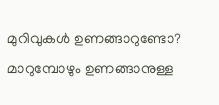മുറിവുകൾ ഉണങ്ങാറുണ്ടോ? മാറുമ്പോഴും ഉണങ്ങാനുള്ള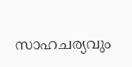സാഹചര്യവും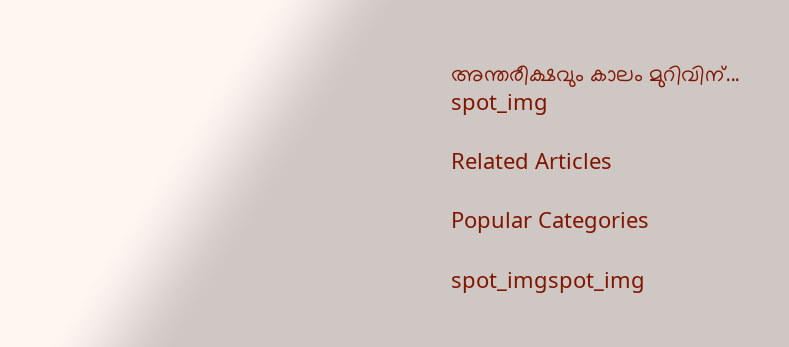അന്തരീക്ഷവും കാലം മുറിവിന്...
spot_img

Related Articles

Popular Categories

spot_imgspot_img